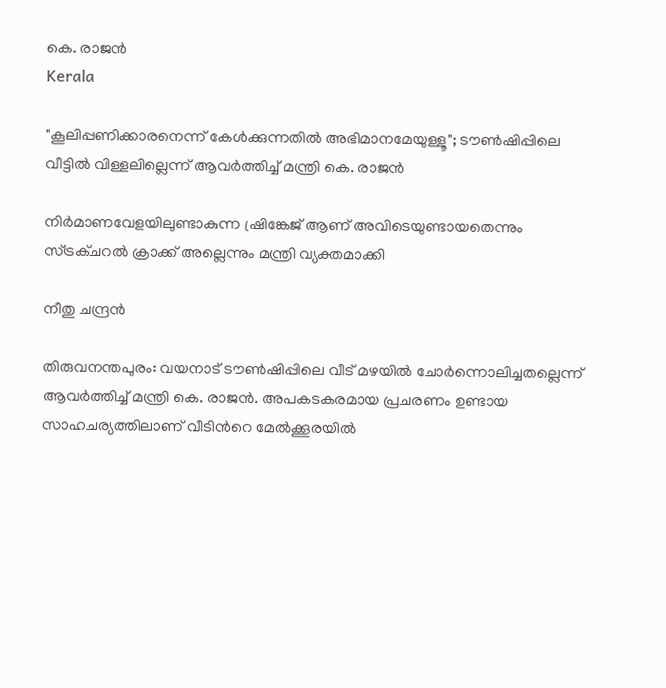കെ. രാജൻ
Kerala

"കൂലിപ്പണിക്കാരനെന്ന് ‌കേൾക്കുന്നതിൽ അഭിമാനമേയുള്ളൂ"; ടൗൺഷിപ്പിലെ വീട്ടിൽ വിള്ളലില്ലെന്ന് ആവർത്തിച്ച് മന്ത്രി കെ. രാജൻ

നിർമാണവേളയിലുണ്ടാകുന്ന ഷ്രിങ്കേജ് ആണ് അവിടെയുണ്ടായതെന്നും സ്ട്രക്ചറൽ ക്രാക്ക് അല്ലെന്നും മന്ത്രി വ്യക്തമാക്കി

നീതു ചന്ദ്രൻ

തിരുവനന്തപുരം: വയനാട് ടൗൺഷിപ്പിലെ വീട് മഴയിൽ ചോർന്നൊലിച്ചതല്ലെന്ന് ആവർത്തിച്ച് മന്ത്രി കെ. രാജൻ. അപകടകരമായ പ്രചരണം ഉണ്ടായ സാഹചര്യത്തിലാണ് വീടിന്‍റെ മേൽക്കൂരയിൽ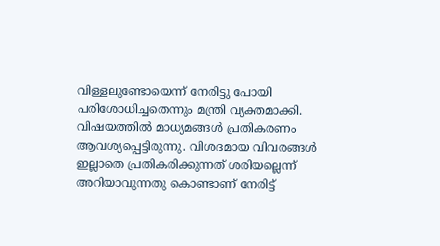വിള്ളലുണ്ടോയെന്ന് നേരിട്ടു പോയി പരിശോധിച്ചതെന്നും മന്ത്രി വ്യക്തമാക്കി. വിഷയത്തിൽ മാധ്യമങ്ങൾ പ്രതികരണം ആവശ്യപ്പെട്ടിരുന്നു. വിശദമായ വിവരങ്ങൾ ഇല്ലാതെ പ്രതികരിക്കുന്നത് ശരിയല്ലെന്ന് അറിയാവുന്നതു കൊണ്ടാണ് നേരിട്ട്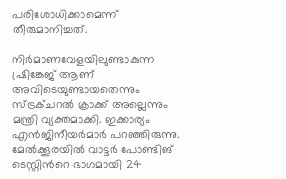പരിശോധിക്കാമെന്ന് തീരുമാനിച്ചത്.

നിർമാണവേളയിലുണ്ടാകുന്ന ഷ്രിങ്കേജ് ആണ് അവിടെയുണ്ടായതെന്നും സ്ട്രക്ചറൽ ക്രാക്ക് അല്ലെന്നും മന്ത്രി വ്യക്തമാക്കി. ഇക്കാര്യം എൻജിനീയർമാർ പറഞ്ഞിരുന്നു. മേൽക്കൂരയിൽ വാട്ടർ പോണ്ടിങ് ടെസ്റ്റിന്‍റെ ഭാഗമായി 24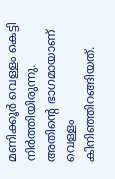മണിക്കൂർ വെള്ളം കെട്ടി നിർത്തിയിരുന്നു. അതിന്‍റെ ഭാഗമായാണ് വെള്ളം കിനിഞ്ഞിറങ്ങിയത്.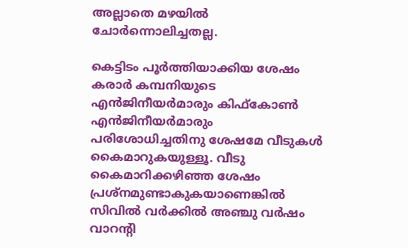അല്ലാതെ മഴയിൽ ചോർന്നൊലിച്ചതല്ല.

കെട്ടിടം പൂർത്തിയാക്കിയ ശേഷം കരാർ കമ്പനിയുടെ എൻജിനീയർമാരും കിഫ്കോൺ എൻജിനീയർമാരും പരിശോധിച്ചതിനു ശേഷമേ വീടുകൾ കൈമാറുകയുള്ളൂ. വീടു കൈമാറിക്കഴിഞ്ഞ ശേഷം പ്രശ്നമുണ്ടാകുകയാണെങ്കിൽ സിവിൽ വർക്കിൽ അഞ്ചു വർഷം വാറന്‍റി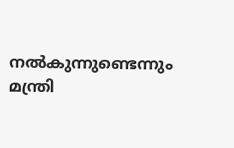നൽകുന്നുണ്ടെന്നും മന്ത്രി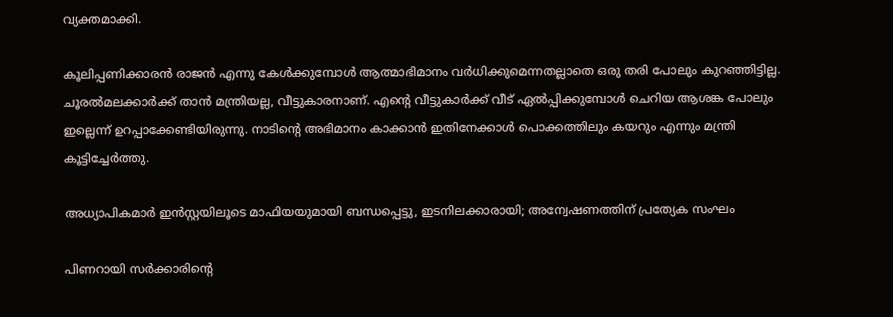വ്യക്തമാക്കി.

കൂലിപ്പണിക്കാരൻ രാജൻ എന്നു കേൾക്കുമ്പോൾ ആത്മാഭിമാനം വർധിക്കുമെന്നതല്ലാതെ ഒരു തരി പോലും കുറഞ്ഞിട്ടില്ല. ചൂരൽമലക്കാർക്ക് താൻ മന്ത്രിയല്ല, വീട്ടുകാരനാണ്. എന്‍റെ വീട്ടുകാർക്ക് വീട് ഏൽപ്പിക്കുമ്പോൾ ചെറിയ ആശങ്ക പോലും ഇല്ലെന്ന് ഉറപ്പാക്കേണ്ടിയിരുന്നു. നാടിന്‍റെ അഭിമാനം കാക്കാൻ ഇതിനേക്കാൾ പൊക്കത്തിലും കയറും എന്നും മന്ത്രി കൂട്ടിച്ചേർത്തു.

അധ്യാപികമാർ ഇൻസ്റ്റയിലൂടെ മാഫിയയുമായി ബന്ധപ്പെട്ടു, ഇടനിലക്കാരായി; അന്വേഷണത്തിന് പ്രത്യേക സംഘം

പിണറായി സർക്കാരിന്‍റെ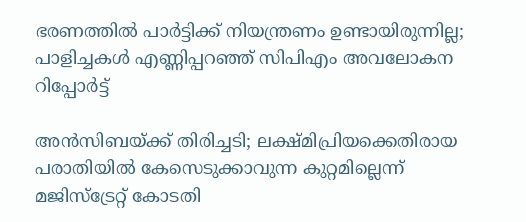ഭരണത്തിൽ പാർട്ടിക്ക് നിയന്ത്രണം ഉണ്ടായിരുന്നില്ല; പാളിച്ചകൾ എണ്ണിപ്പറഞ്ഞ് സിപിഎം അവലോകന റിപ്പോർട്ട്

അൻസിബയ്ക്ക് തിരിച്ചടി; ലക്ഷ്മിപ്രിയക്കെതിരായ പരാതിയിൽ കേസെടുക്കാവുന്ന കുറ്റമില്ലെന്ന് മജിസ്‌ട്രേറ്റ് കോടതി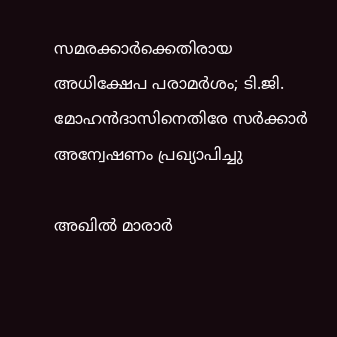സമരക്കാർ‌ക്കെതിരായ അധിക്ഷേപ പരാമർശം; ടി.ജി. മോഹൻദാസിനെതിരേ സർക്കാർ അന്വേഷണം പ്രഖ്യാപിച്ചു

അഖിൽ മാരാർ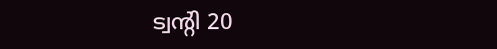ട്വന്‍റി 20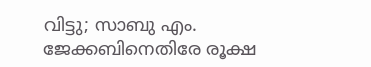വിട്ടു; സാബു എം. ജേക്കബിനെതിരേ രൂക്ഷ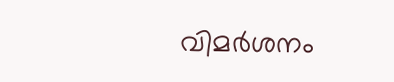വിമര്‍ശനം